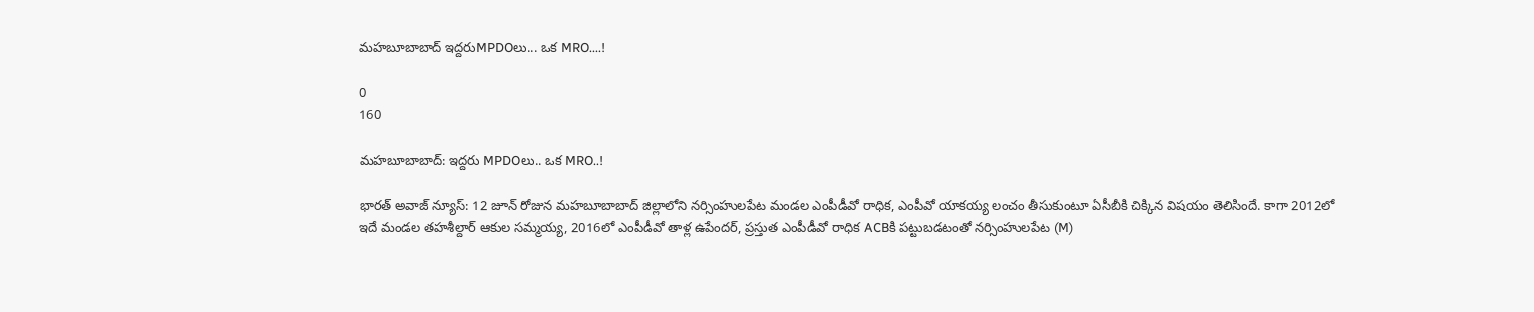మహబూబాబాద్ ఇద్దరుMPDOలు... ఒక MRO....!

0
160

మహబూబాబాద్: ఇద్దరు MPDOలు.. ఒక MRO..!

భారత్ అవాజ్ న్యూస్: 12 జూన్ రోజున మహబూబాబాద్ జిల్లాలోని నర్సింహులపేట మండల ఎంపీడీవో రాధిక, ఎంపీవో యాకయ్య లంచం తీసుకుంటూ ఏసీబీకి చిక్కిన విషయం తెలిసిందే. కాగా 2012లో ఇదే మండల తహశీల్దార్ ఆకుల సమ్మయ్య, 2016లో ఎంపీడీవో తాళ్ల ఉపేందర్, ప్రస్తుత ఎంపీడీవో రాధిక ACBకి పట్టుబడటంతో నర్సింహులపేట (M)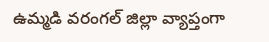ఉమ్మడి వరంగల్ జిల్లా వ్యాప్తంగా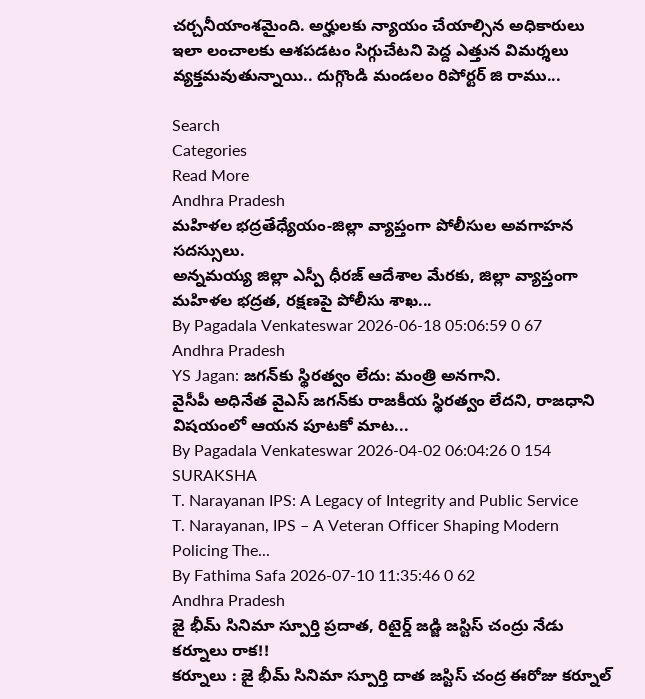చర్చనీయాంశమైంది. అర్హులకు న్యాయం చేయాల్సిన అధికారులు ఇలా లంచాలకు ఆశపడటం సిగ్గుచేటని పెద్ద ఎత్తున విమర్శలు వ్యక్తమవుతున్నాయి.. దుగ్గొండి మండలం రిపోర్టర్ జి రాము...

Search
Categories
Read More
Andhra Pradesh
మహిళల భద్రతేధ్యేయం-జిల్లా వ్యాప్తంగా పోలీసుల అవగాహన సదస్సులు.
అన్నమయ్య జిల్లా ఎస్పీ ధీరజ్ ఆదేశాల మేరకు, జిల్లా వ్యాప్తంగా మహిళల భద్రత, రక్షణపై పోలీసు శాఖ...
By Pagadala Venkateswar 2026-06-18 05:06:59 0 67
Andhra Pradesh
YS Jagan: జగన్‌కు స్థిరత్వం లేదు: మంత్రి అనగాని.
వైసీపీ అధినేత వైఎస్ జగన్‌కు రాజకీయ స్థిరత్వం లేదని, రాజధాని విషయంలో ఆయన పూటకో మాట...
By Pagadala Venkateswar 2026-04-02 06:04:26 0 154
SURAKSHA
T. Narayanan IPS: A Legacy of Integrity and Public Service
T. Narayanan, IPS – A Veteran Officer Shaping Modern Policing The...
By Fathima Safa 2026-07-10 11:35:46 0 62
Andhra Pradesh
జై భీమ్ సినిమా స్పూర్తి ప్రదాత, రిటైర్డ్ జడ్జి జస్టిస్ చంద్రు నేడు కర్నూలు రాక!!
కర్నూలు : జై భీమ్ సినిమా స్పూర్తి దాత జస్టిస్ చంద్ర ఈరోజు కర్నూల్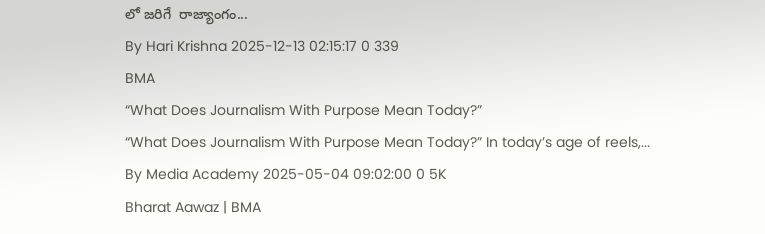లో జరిగే  రాజ్యాంగం...
By Hari Krishna 2025-12-13 02:15:17 0 339
BMA
“What Does Journalism With Purpose Mean Today?”
“What Does Journalism With Purpose Mean Today?” In today’s age of reels,...
By Media Academy 2025-05-04 09:02:00 0 5K
Bharat Aawaz | BMA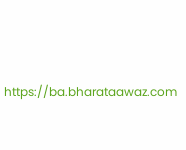https://ba.bharataawaz.com